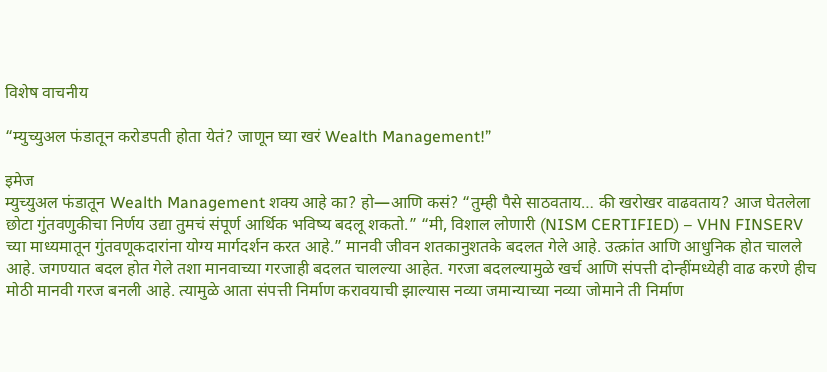विशेष वाचनीय

“म्युच्युअल फंडातून करोडपती होता येतं? जाणून घ्या खरं Wealth Management!”

इमेज
म्युच्युअल फंडातून Wealth Management शक्य आहे का? हो—आणि कसं? “तुम्ही पैसे साठवताय… की खरोखर वाढवताय? आज घेतलेला छोटा गुंतवणुकीचा निर्णय उद्या तुमचं संपूर्ण आर्थिक भविष्य बदलू शकतो.” “मी, विशाल लोणारी (NISM CERTIFIED) – VHN FINSERV च्या माध्यमातून गुंतवणूकदारांना योग्य मार्गदर्शन करत आहे.” मानवी जीवन शतकानुशतके बदलत गेले आहे. उत्क्रांत आणि आधुनिक होत चालले आहे. जगण्यात बदल होत गेले तशा मानवाच्या गरजाही बदलत चालल्या आहेत. गरजा बदलल्यामुळे खर्च आणि संपत्ती दोन्हींमध्येही वाढ करणे हीच मोठी मानवी गरज बनली आहे. त्यामुळे आता संपत्ती निर्माण करावयाची झाल्यास नव्या जमान्याच्या नव्या जोमाने ती निर्माण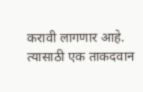करावी लागणार आहे. त्यासाठी एक ताकदवान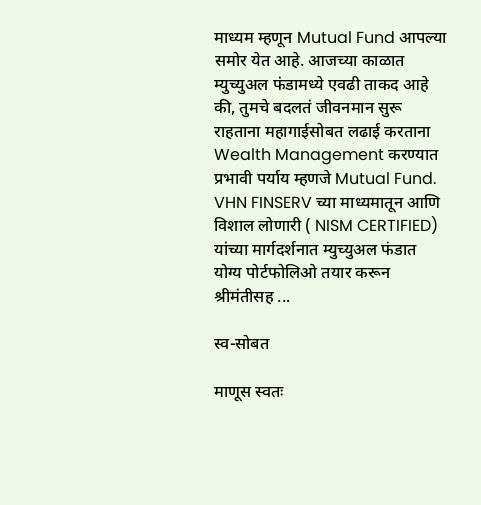माध्यम म्हणून Mutual Fund आपल्या समोर येत आहे. आजच्या काळात म्युच्युअल फंडामध्ये एवढी ताकद आहे की, तुमचे बदलतं जीवनमान सुरू राहताना महागाईसोबत लढाई करताना Wealth Management करण्यात प्रभावी पर्याय म्हणजे Mutual Fund. VHN FINSERV च्या माध्यमातून आणि विशाल लोणारी ( NISM CERTIFIED) यांच्या मार्गदर्शनात म्युच्युअल फंडात योग्य पोर्टफोलिओ तयार करून श्रीमंतीसह ...

स्व-सोबत

माणूस स्वतः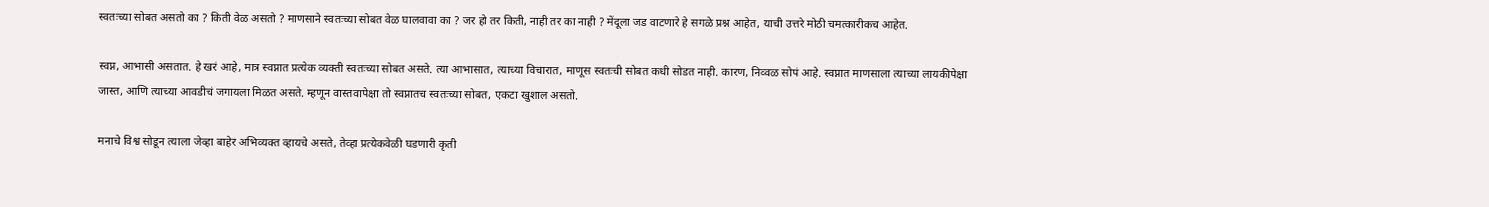स्वतःच्या सोबत असतो का ? किती वेळ असतो ? माणसाने स्वतःच्या सोबत वेळ घालवावा का ? जर हो तर किती, नाही तर का नाही ? मेंदूला जड वाटणारे हे सगळे प्रश्न आहेत, याची उत्तरे मोठी चमत्कारीकच आहेत.

स्वप्न, आभासी असतात. हे खरं आहे, मात्र स्वप्नात प्रत्येक व्यक्ती स्वतःच्या सोबत असते. त्या आभासात, त्याच्या विचारात, माणूस स्वतःची सोबत कधी सोडत नाही. कारण, निव्वळ सोपं आहे. स्वप्नात माणसाला त्याच्या लायकीपेक्षा जास्त, आणि त्याच्या आवडीचं जगायला मिळत असते. म्हणून वास्तवापेक्षा तो स्वप्नातच स्वतःच्या सोबत, एकटा खुशाल असतो.

मनाचे विश्व सोडून त्याला जेव्हा बाहेर अभिव्यक्त व्हायचे असते, तेव्हा प्रत्येकवेळी घडणारी कृती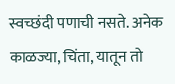स्वच्छंदी पणाची नसते. अनेक काळज्या, चिंता, यातून तो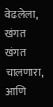वेढलेला, खंगत खंगत चालणारा, आणि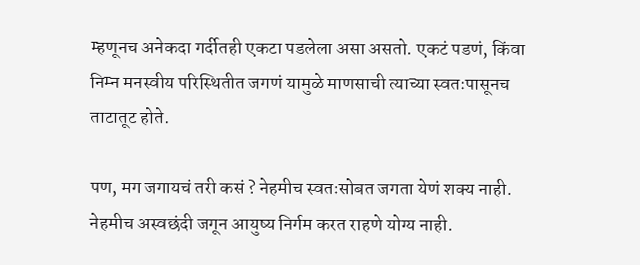म्हणूनच अनेकदा गर्दीतही एकटा पडलेला असा असतो. एकटं पडणं, किंवा निम्न मनस्वीय परिस्थितीत जगणं यामुळे माणसाची त्याच्या स्वतःपासूनच ताटातूट होते.

पण, मग जगायचं तरी कसं ? नेहमीच स्वतःसोबत जगता येणं शक्य नाही. नेहमीच अस्वछंदी जगून आयुष्य निर्गम करत राहणे योग्य नाही.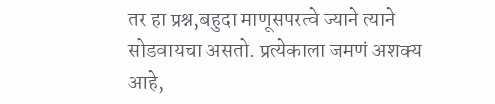तर हा प्रश्न,बहुदा माणूसपरत्वे ज्याने त्याने सोडवायचा असतो. प्रत्येकाला जमणं अशक्य आहे,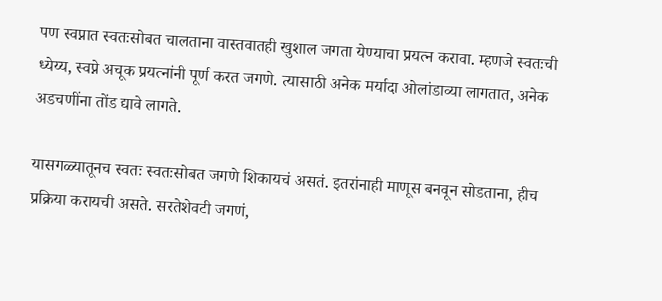पण स्वप्नात स्वतःसोबत चालताना वास्तवातही खुशाल जगता येण्याचा प्रयत्न करावा. म्हणजे स्वतःची ध्येय्य, स्वप्ने अचूक प्रयत्नांनी पूर्ण करत जगणे. त्यासाठी अनेक मर्यादा ओलांडाव्या लागतात, अनेक अडचणींना तोंड द्यावे लागते.

यासगळ्यातूनच स्वतः स्वतःसोबत जगणे शिकायचं असतं. इतरांनाही माणूस बनवून सोडताना, हीच प्रक्रिया करायची असते. सरतेशेवटी जगणं,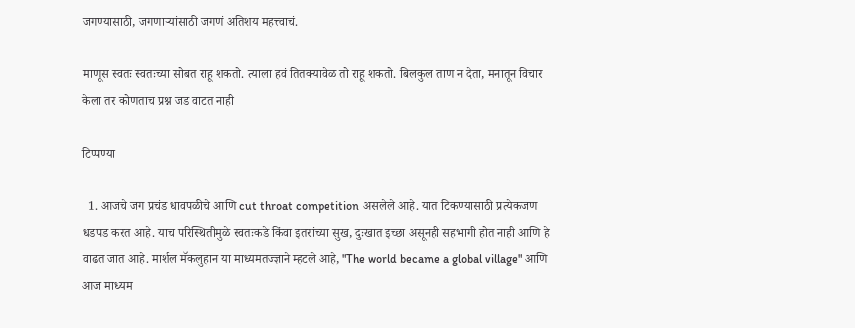जगण्यासाठी, जगणाऱ्यांसाठी जगणं अतिशय महत्त्वाचं.

माणूस स्वतः स्वतःच्या सोबत राहू शकतो. त्याला हवं तितक्यावेळ तो राहू शकतो. बिलकुल ताण न देता, मनातून विचार केला तर कोणताच प्रश्न जड वाटत नाही

टिप्पण्या

  1. आजचे जग प्रचंड धावपळीचे आणि cut throat competition असलेले आहे. यात टिकण्यासाठी प्रत्येकजण धडपड करत आहे. याच परिस्थितीमुळे स्वतःकडे किंवा इतरांच्या सुख, दुःखात इच्छा असूनही सहभागी होत नाही आणि हे वाढत जात आहे. मार्शल मॅकलुहान या माध्यमतज्ज्ञाने म्हटले आहे, "The world became a global village" आणि आज माध्यम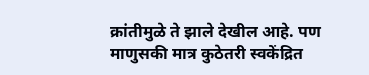क्रांतीमुळे ते झाले देखील आहे. पण माणुसकी मात्र कुठेतरी स्वकेंद्रित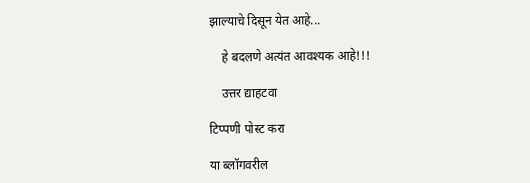झाल्याचे दिसून येत आहे...

    हे बदलणे अत्यंत आवश्यक आहे!!!

    उत्तर द्याहटवा

टिप्पणी पोस्ट करा

या ब्लॉगवरील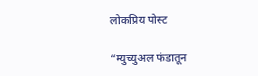लोकप्रिय पोस्ट

“म्युच्युअल फंडातून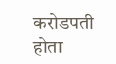करोडपती होता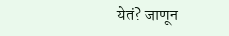येतं? जाणून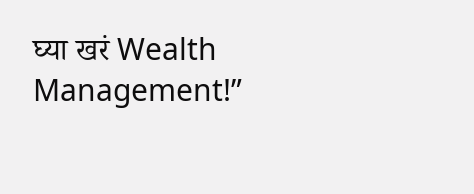घ्या खरं Wealth Management!”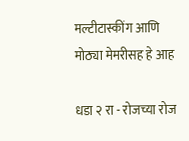मल्टीटास्कींग आणि मोठ्या मेमरीसह हे आह

धडा २ रा - रोजच्या रोज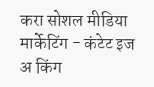करा सोशल मीडिया मार्केटिंग - कंटेट इज अ किंग